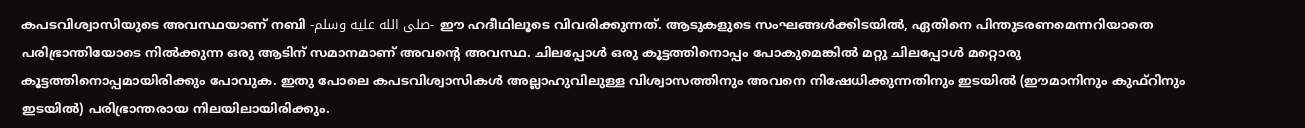കപടവിശ്വാസിയുടെ അവസ്ഥയാണ് നബി -صلى الله عليه وسلم- ഈ ഹദീഥിലൂടെ വിവരിക്കുന്നത്. ആടുകളുടെ സംഘങ്ങൾക്കിടയിൽ, ഏതിനെ പിന്തുടരണമെന്നറിയാതെ പരിഭ്രാന്തിയോടെ നിൽക്കുന്ന ഒരു ആടിന് സമാനമാണ് അവൻ്റെ അവസ്ഥ. ചിലപ്പോൾ ഒരു കൂട്ടത്തിനൊപ്പം പോകുമെങ്കിൽ മറ്റു ചിലപ്പോൾ മറ്റൊരു കൂട്ടത്തിനൊപ്പമായിരിക്കും പോവുക. ഇതു പോലെ കപടവിശ്വാസികൾ അല്ലാഹുവിലുള്ള വിശ്വാസത്തിനും അവനെ നിഷേധിക്കുന്നതിനും ഇടയിൽ (ഈമാനിനും കുഫ്റിനും ഇടയിൽ) പരിഭ്രാന്തരായ നിലയിലായിരിക്കും.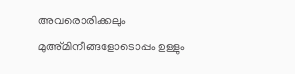അവരൊരിക്കലും മുഅ്മിനീങ്ങളോടൊപ്പം ഉള്ളും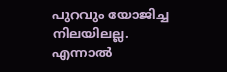പുറവും യോജിച്ച നിലയിലല്ല. എന്നാൽ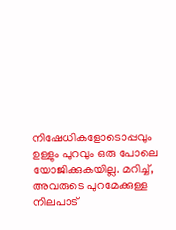നിഷേധികളോടൊപ്പവും ഉള്ളും പുറവും ഒരു പോലെ യോജിക്കുകയില്ല. മറിച്ച്, അവരുടെ പുറമേക്കുള്ള നിലപാട്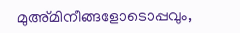മുഅ്മിനീങ്ങളോടൊപ്പവും,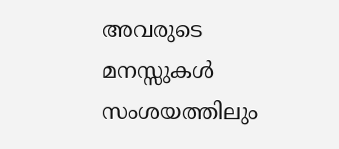അവരുടെ മനസ്സുകൾ സംശയത്തിലും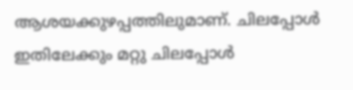ആശയക്കുഴപ്പത്തിലുമാണ്. ചിലപ്പോൾ ഇതിലേക്കും മറ്റു ചിലപ്പോൾ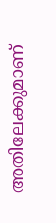അതിലേക്കുമാണ്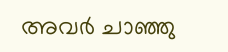അവർ ചാഞ്ഞു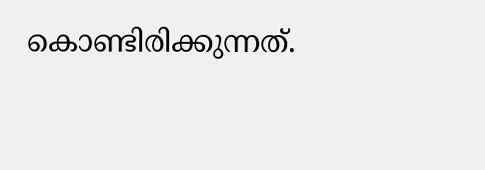കൊണ്ടിരിക്കുന്നത്.